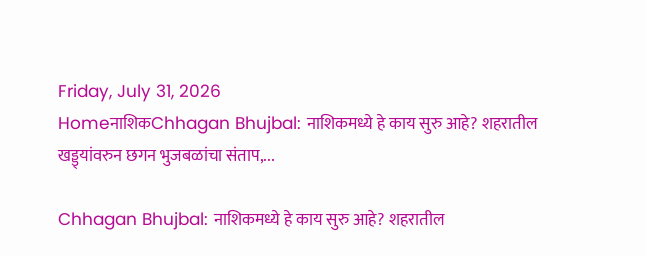Friday, July 31, 2026
HomeनाशिकChhagan Bhujbal: नाशिकमध्ये हे काय सुरु आहे? शहरातील खड्ड्यांवरुन छगन भुजबळांचा संताप,...

Chhagan Bhujbal: नाशिकमध्ये हे काय सुरु आहे? शहरातील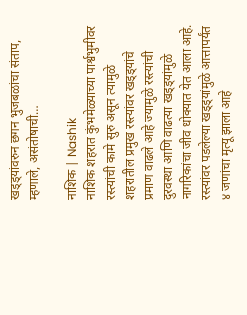खड्ड्यांवरुन छगन भुजबळांचा संताप, म्हणाले, असंतोषाची…

नाशिक | Nashik
नाशिक शहरात कुंभमेळ्याच्या पार्श्वभुमीवर रस्त्यांची कामे सुरु असून त्यामुळे शहरातील प्रमुख रस्त्यांवर खड्ड्यांचे प्रमाण वाढले आहे ज्यामुळे रस्त्यांची दुरवस्था आणि वाढत्या खड्ड्यांमुळे नागरिकांचा जीव धोक्यात येत आला आहे. रस्त्यांवर पडलेल्या खड्ड्यांमुळे आत्तापर्यंत ४ जणांचा मृत्यू झाला आहे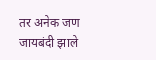तर अनेक जण जायबंदी झाले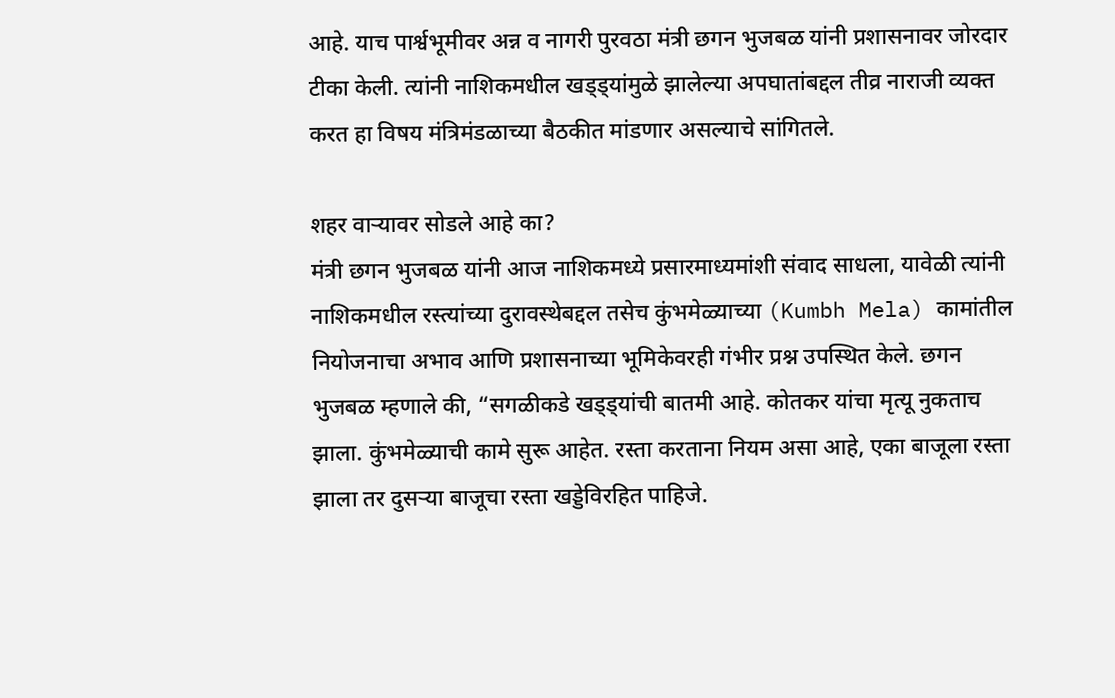आहे. याच पार्श्वभूमीवर अन्न व नागरी पुरवठा मंत्री छगन भुजबळ यांनी प्रशासनावर जोरदार टीका केली. त्यांनी नाशिकमधील खड्ड्यांमुळे झालेल्या अपघातांबद्दल तीव्र नाराजी व्यक्त करत हा विषय मंत्रिमंडळाच्या बैठकीत मांडणार असल्याचे सांगितले.

शहर वाऱ्यावर सोडले आहे का?
मंत्री छगन भुजबळ यांनी आज नाशिकमध्ये प्रसारमाध्यमांशी संवाद साधला, यावेळी त्यांनी नाशिकमधील रस्त्यांच्या दुरावस्थेबद्दल तसेच कुंभमेळ्याच्या (Kumbh Mela) कामांतील नियोजनाचा अभाव आणि प्रशासनाच्या भूमिकेवरही गंभीर प्रश्न उपस्थित केले. छगन भुजबळ म्हणाले की, “सगळीकडे खड्ड्यांची बातमी आहे. कोतकर यांचा मृत्यू नुकताच झाला. कुंभमेळ्याची कामे सुरू आहेत. रस्ता करताना नियम असा आहे, एका बाजूला रस्ता झाला तर दुसऱ्या बाजूचा रस्ता खड्डेविरहित पाहिजे.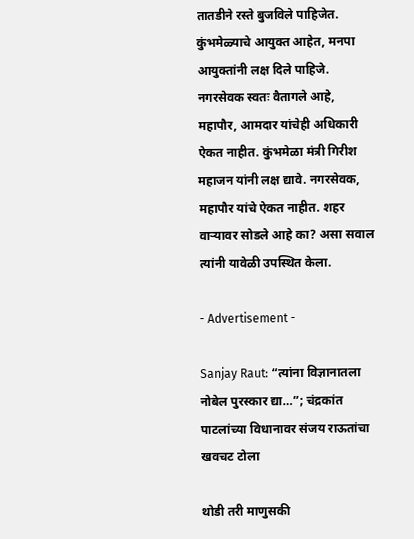तातडीने रस्ते बुजविले पाहिजेत. कुंभमेळ्याचे आयुक्त आहेत, मनपा आयुक्तांनी लक्ष दिले पाहिजे. नगरसेवक स्वतः वैतागले आहे, महापौर, आमदार यांचेही अधिकारी ऐकत नाहीत. कुंभमेळा मंत्री गिरीश महाजन यांनी लक्ष द्यावे. नगरसेवक, महापौर यांचे ऐकत नाहीत. शहर वाऱ्यावर सोडले आहे का? असा सवाल त्यांनी यावेळी उपस्थित केला.

- Advertisement -

Sanjay Raut: “त्यांना विज्ञानातला नोबेल पुरस्कार द्या…”; चंद्रकांत पाटलांच्या विधानावर संजय राऊतांचा खवचट टोला

थोडी तरी माणुसकी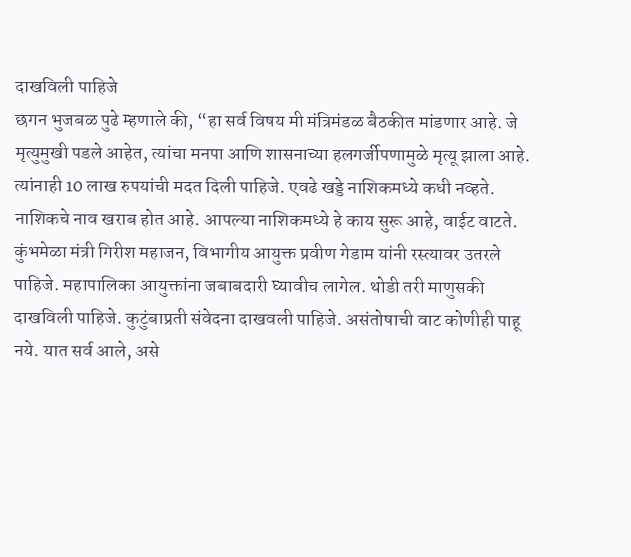दाखविली पाहिजे
छगन भुजबळ पुढे म्हणाले की, “हा सर्व विषय मी मंत्रिमंडळ बैठकीत मांडणार आहे. जे मृत्युमुखी पडले आहेत, त्यांचा मनपा आणि शासनाच्या हलगर्जीपणामुळे मृत्यू झाला आहे. त्यांनाही 10 लाख रुपयांची मदत दिली पाहिजे. एवढे खड्डे नाशिकमध्ये कधी नव्हते. नाशिकचे नाव खराब होत आहे. आपल्या नाशिकमध्ये हे काय सुरू आहे, वाईट वाटते. कुंभमेळा मंत्री गिरीश महाजन, विभागीय आयुक्त प्रवीण गेडाम यांनी रस्त्यावर उतरले पाहिजे. महापालिका आयुक्तांना जबाबदारी घ्यावीच लागेल. थोडी तरी माणुसकी दाखविली पाहिजे. कुटुंबाप्रती संवेदना दाखवली पाहिजे. असंतोषाची वाट कोणीही पाहू नये. यात सर्व आले, असे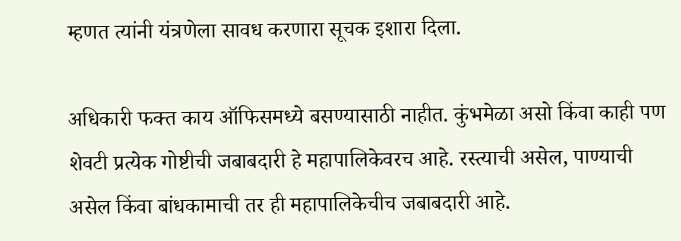म्हणत त्यांनी यंत्रणेला सावध करणारा सूचक इशारा दिला.

अधिकारी फक्त काय ऑफिसमध्ये बसण्यासाठी नाहीत. कुंभमेळा असो किंवा काही पण शेवटी प्रत्येक गोष्टीची जबाबदारी हे महापालिकेवरच आहे. रस्त्याची असेल, पाण्याची असेल किंवा बांधकामाची तर ही महापालिकेचीच जबाबदारी आहे.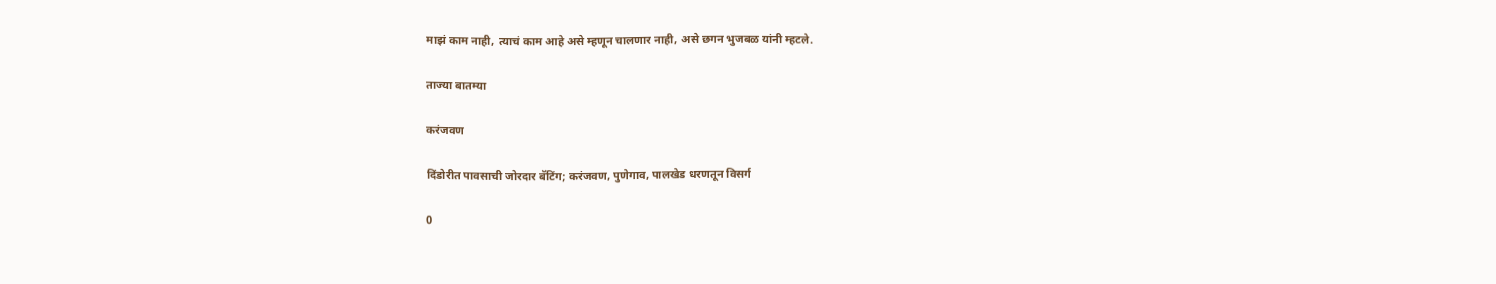माझं काम नाही, त्याचं काम आहे असे म्हणून चालणार नाही, असे छगन भुजबळ यांनी म्हटले.

ताज्या बातम्या

करंजवण

दिंडोरीत पावसाची जोरदार बॅटिंग; करंजवण, पुणेगाव, पालखेड धरणतून विसर्ग

0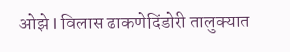ओझे l विलास ढाकणेदिंडोरी तालुक्यात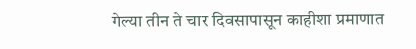गेल्या तीन ते चार दिवसापासून काहीशा प्रमाणात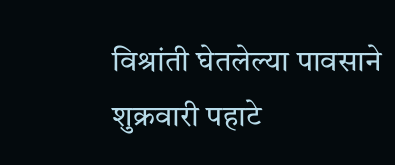विश्रांती घेतलेल्या पावसाने शुक्रवारी पहाटे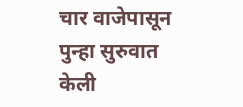चार वाजेपासून पुन्हा सुरुवात केली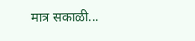मात्र सकाळी...